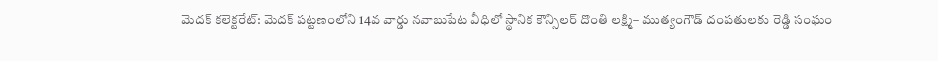మెదక్ కలెక్టరేట్: మెదక్ పట్టణంలోని 14వ వార్డు నవాబుపేట వీధిలో స్థానిక కౌన్సిలర్ దొంతి లక్ష్మి– ముత్యంగౌడ్ దంపతులకు రెడ్డి సంఘం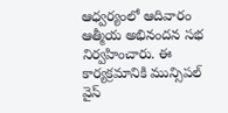ఆధ్వర్యంలో ఆదివారం ఆత్మీయ అభినందన సభ నిర్వహించారు. ఈ కార్యక్రమానికి మున్సిపల్ వైస్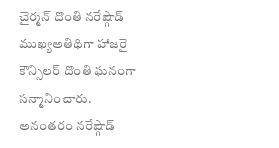చైర్మన్ దొంతి నరేష్గౌడ్ ముఖ్యఅతిథిగా హాజరై కౌన్సిలర్ దొంతి ఘనంగా సన్మానించారు. అనంతరం నరేష్గౌడ్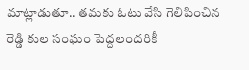మాట్లాడుతూ.. తమకు ఓటు వేసి గెలిపించిన రెడ్డి కుల సంఘం పెద్దలందరికీ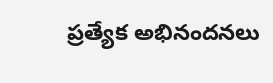ప్రత్యేక అభినందనలు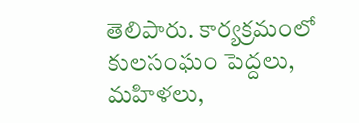తెలిపారు. కార్యక్రమంలో కులసంఘం పెద్దలు, మహిళలు,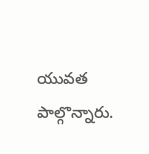యువత పాల్గొన్నారు.